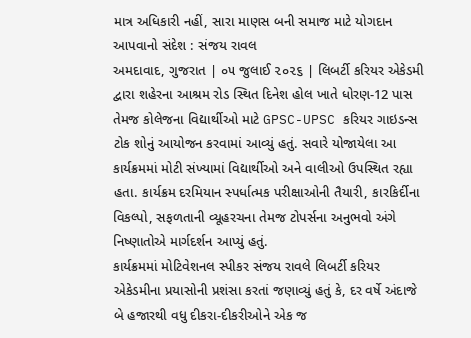માત્ર અધિકારી નહીં, સારા માણસ બની સમાજ માટે યોગદાન આપવાનો સંદેશ : સંજય રાવલ
અમદાવાદ, ગુજરાત | ૦૫ જુલાઈ ૨૦૨૬ | લિબર્ટી કરિયર એકેડમી દ્વારા શહેરના આશ્રમ રોડ સ્થિત દિનેશ હોલ ખાતે ધોરણ-12 પાસ તેમજ કોલેજના વિદ્યાર્થીઓ માટે GPSC-UPSC કરિયર ગાઇડન્સ ટોક શોનું આયોજન કરવામાં આવ્યું હતું. સવારે યોજાયેલા આ કાર્યક્રમમાં મોટી સંખ્યામાં વિદ્યાર્થીઓ અને વાલીઓ ઉપસ્થિત રહ્યા હતા. કાર્યક્રમ દરમિયાન સ્પર્ધાત્મક પરીક્ષાઓની તૈયારી, કારકિર્દીના વિકલ્પો, સફળતાની વ્યૂહરચના તેમજ ટોપર્સના અનુભવો અંગે નિષ્ણાતોએ માર્ગદર્શન આપ્યું હતું.
કાર્યક્રમમાં મોટિવેશનલ સ્પીકર સંજય રાવલે લિબર્ટી કરિયર એકેડમીના પ્રયાસોની પ્રશંસા કરતાં જણાવ્યું હતું કે, દર વર્ષે અંદાજે બે હજારથી વધુ દીકરા-દીકરીઓને એક જ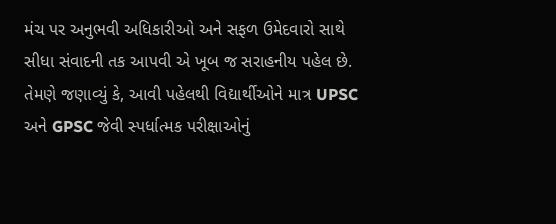મંચ પર અનુભવી અધિકારીઓ અને સફળ ઉમેદવારો સાથે સીધા સંવાદની તક આપવી એ ખૂબ જ સરાહનીય પહેલ છે. તેમણે જણાવ્યું કે, આવી પહેલથી વિદ્યાર્થીઓને માત્ર UPSC અને GPSC જેવી સ્પર્ધાત્મક પરીક્ષાઓનું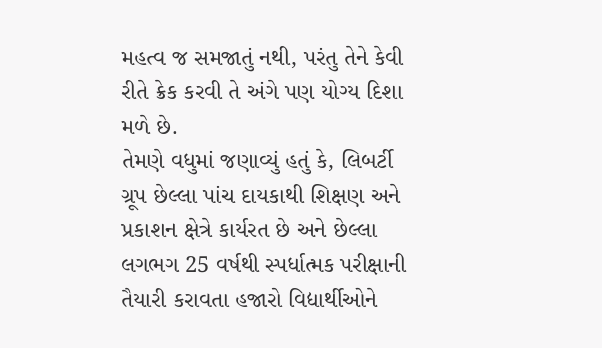મહત્વ જ સમજાતું નથી, પરંતુ તેને કેવી રીતે ક્રેક કરવી તે અંગે પણ યોગ્ય દિશા મળે છે.
તેમણે વધુમાં જણાવ્યું હતું કે, લિબર્ટી ગ્રૂપ છેલ્લા પાંચ દાયકાથી શિક્ષણ અને પ્રકાશન ક્ષેત્રે કાર્યરત છે અને છેલ્લા લગભગ 25 વર્ષથી સ્પર્ધાત્મક પરીક્ષાની તૈયારી કરાવતા હજારો વિદ્યાર્થીઓને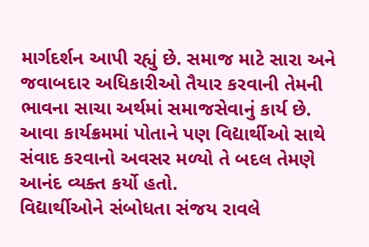માર્ગદર્શન આપી રહ્યું છે. સમાજ માટે સારા અને જવાબદાર અધિકારીઓ તૈયાર કરવાની તેમની ભાવના સાચા અર્થમાં સમાજસેવાનું કાર્ય છે. આવા કાર્યક્રમમાં પોતાને પણ વિદ્યાર્થીઓ સાથે સંવાદ કરવાનો અવસર મળ્યો તે બદલ તેમણે આનંદ વ્યક્ત કર્યો હતો.
વિદ્યાર્થીઓને સંબોધતા સંજય રાવલે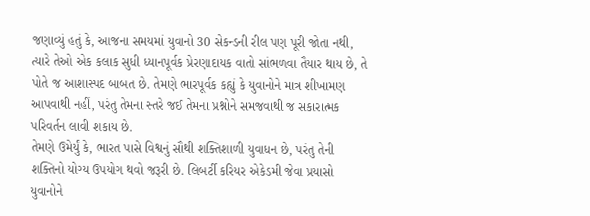જણાવ્યું હતું કે, આજના સમયમાં યુવાનો 30 સેકન્ડની રીલ પણ પૂરી જોતા નથી, ત્યારે તેઓ એક કલાક સુધી ધ્યાનપૂર્વક પ્રેરણાદાયક વાતો સાંભળવા તૈયાર થાય છે, તે પોતે જ આશાસ્પદ બાબત છે. તેમણે ભારપૂર્વક કહ્યું કે યુવાનોને માત્ર શીખામણ આપવાથી નહીં, પરંતુ તેમના સ્તરે જઈ તેમના પ્રશ્નોને સમજવાથી જ સકારાત્મક પરિવર્તન લાવી શકાય છે.
તેમણે ઉમેર્યું કે, ભારત પાસે વિશ્વનું સૌથી શક્તિશાળી યુવાધન છે, પરંતુ તેની શક્તિનો યોગ્ય ઉપયોગ થવો જરૂરી છે. લિબર્ટી કરિયર એકેડમી જેવા પ્રયાસો યુવાનોને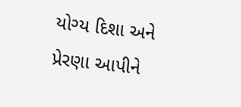યોગ્ય દિશા અને પ્રેરણા આપીને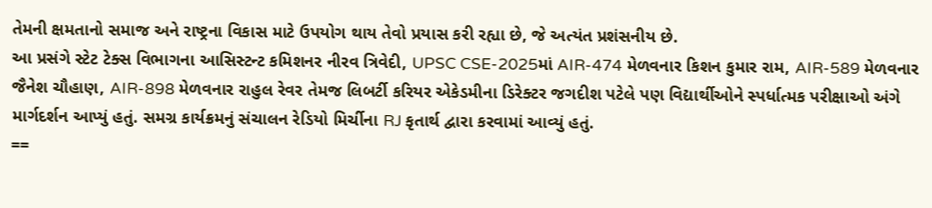તેમની ક્ષમતાનો સમાજ અને રાષ્ટ્રના વિકાસ માટે ઉપયોગ થાય તેવો પ્રયાસ કરી રહ્યા છે, જે અત્યંત પ્રશંસનીય છે.
આ પ્રસંગે સ્ટેટ ટેક્સ વિભાગના આસિસ્ટન્ટ કમિશનર નીરવ ત્રિવેદી, UPSC CSE-2025માં AIR-474 મેળવનાર કિશન કુમાર રામ, AIR-589 મેળવનાર જૈનેશ ચૌહાણ, AIR-898 મેળવનાર રાહુલ રેવર તેમજ લિબર્ટી કરિયર એકેડમીના ડિરેક્ટર જગદીશ પટેલે પણ વિદ્યાર્થીઓને સ્પર્ધાત્મક પરીક્ષાઓ અંગે માર્ગદર્શન આપ્યું હતું. સમગ્ર કાર્યક્રમનું સંચાલન રેડિયો મિર્ચીના RJ કૃતાર્થ દ્વારા કરવામાં આવ્યું હતું.
==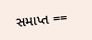સમાપ્ત ==